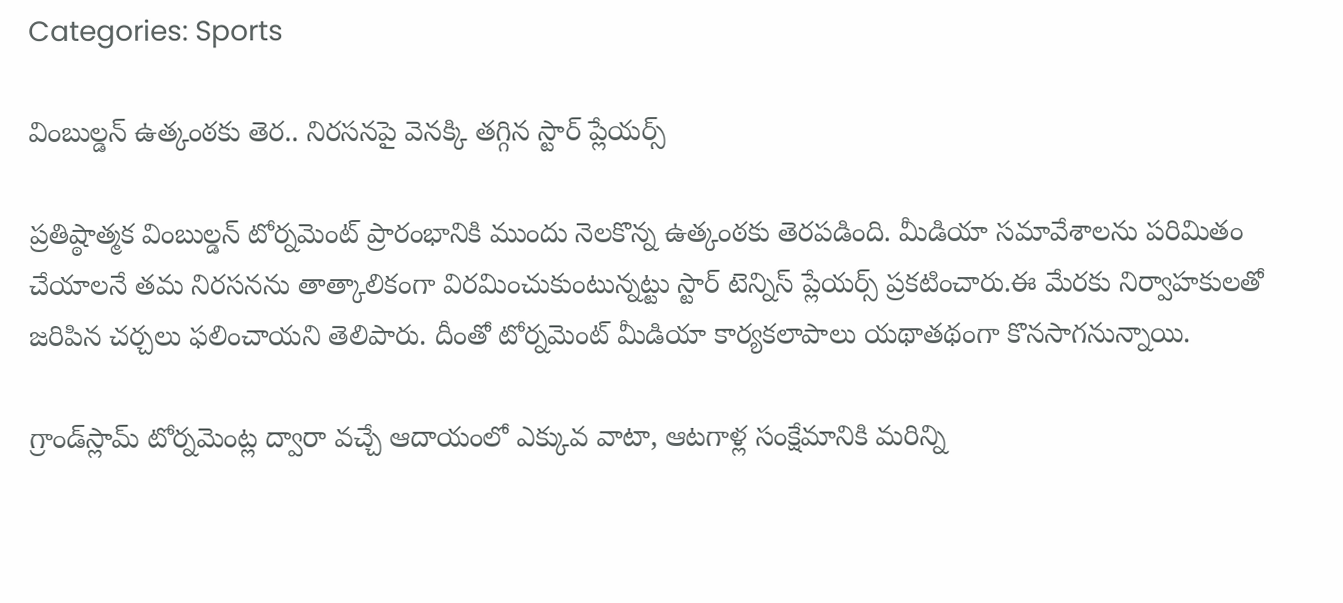Categories: Sports

వింబుల్డన్‌ ఉత్కంఠకు తెర.. నిరసనపై వెనక్కి తగ్గిన స్టార్ ప్లేయర్స్

ప్రతిష్ఠాత్మక వింబుల్డన్ టోర్నమెంట్ ప్రారంభానికి ముందు నెలకొన్న ఉత్కంఠకు తెరపడింది. మీడియా సమావేశాలను పరిమితం చేయాలనే తమ నిరసనను తాత్కాలికంగా విరమించుకుంటున్నట్టు స్టార్ టెన్నిస్ ప్లేయర్స్ ప్రకటించారు.ఈ మేరకు నిర్వాహకులతో జరిపిన చర్చలు ఫలించాయని తెలిపారు. దీంతో టోర్నమెంట్ మీడియా కార్యకలాపాలు యథాతథంగా కొనసాగనున్నాయి.

గ్రాండ్‌స్లామ్ టోర్నమెంట్ల ద్వారా వచ్చే ఆదాయంలో ఎక్కువ వాటా, ఆటగాళ్ల సంక్షేమానికి మరిన్ని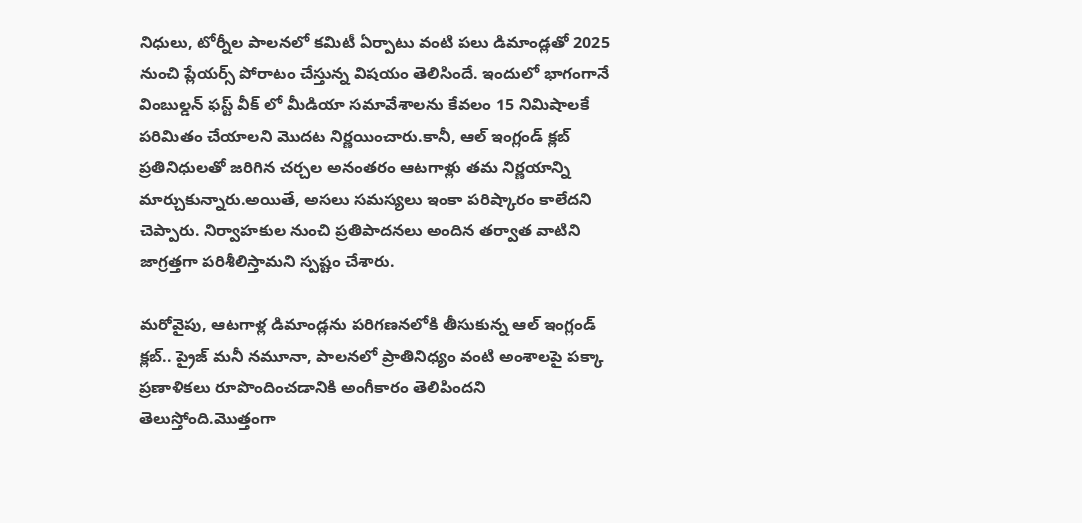నిధులు, టోర్నీల పాలనలో కమిటీ ఏర్పాటు వంటి పలు డిమాండ్లతో 2025 నుంచి ప్లేయర్స్ పోరాటం చేస్తున్న విషయం తెలిసిందే. ఇందులో భాగంగానే వింబుల్డన్ ఫస్ట్ వీక్ లో మీడియా సమావేశాలను కేవలం 15 నిమిషాలకే పరిమితం చేయాలని మొదట నిర్ణయించారు.కానీ, ఆల్ ఇంగ్లండ్ క్లబ్ ప్రతినిధులతో జరిగిన చర్చల అనంతరం ఆటగాళ్లు తమ నిర్ణయాన్ని మార్చుకున్నారు.అయితే, అసలు సమస్యలు ఇంకా పరిష్కారం కాలేదని చెప్పారు. నిర్వాహకుల నుంచి ప్రతిపాదనలు అందిన తర్వాత వాటిని జాగ్రత్తగా పరిశీలిస్తామని స్పష్టం చేశారు.

మరోవైపు, ఆటగాళ్ల డిమాండ్లను పరిగణనలోకి తీసుకున్న ఆల్ ఇంగ్లండ్ క్లబ్.. ప్రైజ్ మనీ నమూనా, పాలనలో ప్రాతినిధ్యం వంటి అంశాలపై పక్కా ప్రణాళికలు రూపొందించడానికి అంగీకారం తెలిపిందని తెలుస్తోంది.మొత్తంగా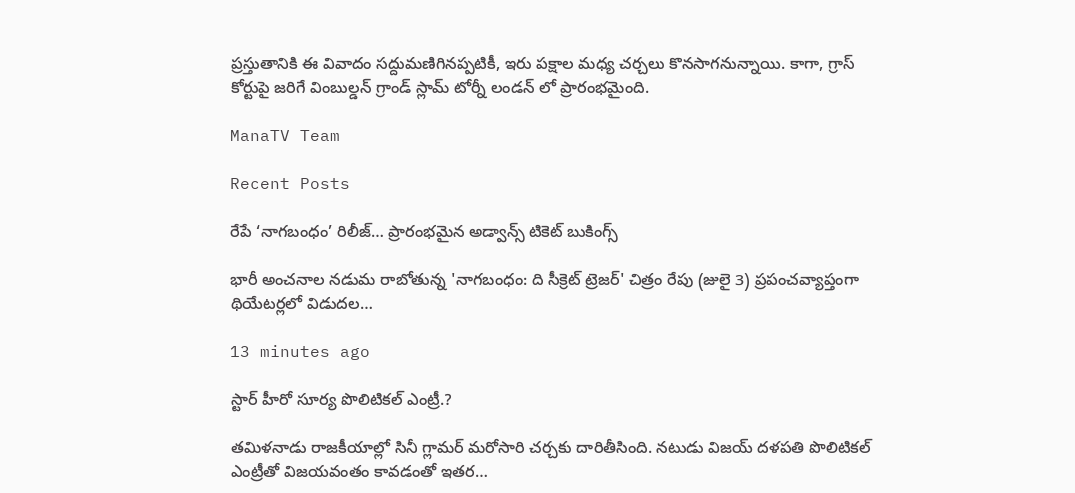ప్రస్తుతానికి ఈ వివాదం సద్దుమణిగినప్పటికీ, ఇరు పక్షాల మధ్య చర్చలు కొనసాగనున్నాయి. కాగా, గ్రాస్ కోర్టుపై జరిగే వింబుల్డన్ గ్రాండ్ స్లామ్ టోర్నీ లండన్ లో ప్రారంభమైంది.

ManaTV Team

Recent Posts

రేపే ‘నాగబంధం’ రిలీజ్… ప్రారంభమైన అడ్వాన్స్ టికెట్ బుకింగ్స్

భారీ అంచనాల నడుమ రాబోతున్న 'నాగబంధం: ది సీక్రెట్ ట్రెజర్' చిత్రం రేపు (జులై 3) ప్రపంచవ్యాప్తంగా థియేటర్లలో విడుదల…

13 minutes ago

స్టార్ హీరో సూర్య పొలిటికల్ ఎంట్రీ.?

తమిళనాడు రాజకీయాల్లో సినీ గ్లామర్ మరోసారి చర్చకు దారితీసింది. నటుడు విజయ్ దళపతి పొలిటికల్ ఎంట్రీతో విజయవంతం కావడంతో ఇతర…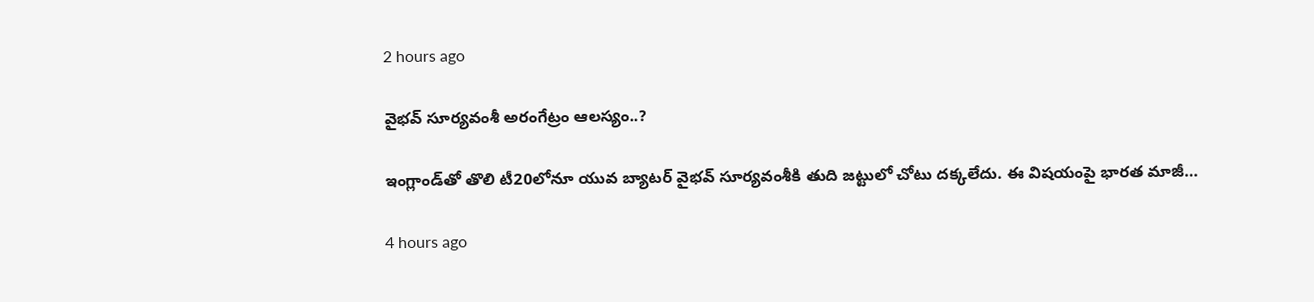2 hours ago

వైభవ్‌ సూర్యవంశీ అరంగేట్రం ఆలస్యం..?

ఇంగ్లాండ్‌తో తొలి టీ20లోనూ యువ బ్యాటర్‌ వైభవ్‌ సూర్యవంశీకి తుది జట్టులో చోటు దక్కలేదు. ఈ విషయంపై భారత మాజీ…

4 hours ago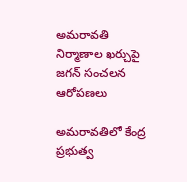అమరావతి నిర్మాణాల ఖర్చుపై జగన్ సంచలన ఆరోపణలు

అమరావతిలో కేంద్ర ప్రభుత్వ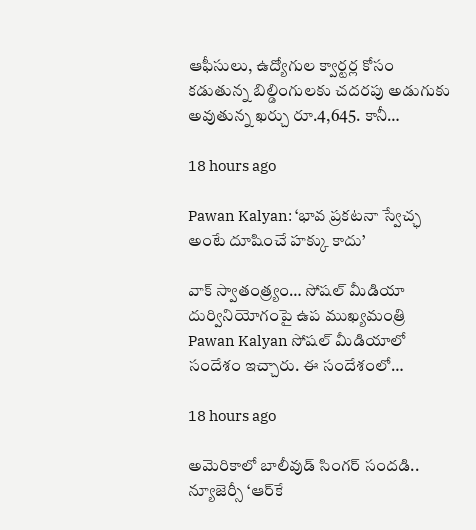ఆఫీసులు, ఉద్యోగుల క్వార్టర్ల కోసం కడుతున్న బిల్డింగులకు చదరపు అడుగుకు అవుతున్న ఖర్చు రూ.4,645. కానీ…

18 hours ago

Pawan Kalyan: ‘భావ ప్రకటనా స్వేచ్ఛ అంటే దూషించే హక్కు కాదు’

వాక్ స్వాతంత్ర్యం… సోషల్ మీడియా దుర్వినియోగంపై ఉప ముఖ్యమంత్రి Pawan Kalyan సోషల్ మీడియాలో సందేశం ఇచ్చారు. ఈ సందేశంలో…

18 hours ago

అమెరికాలో బాలీవుడ్ సింగర్ సందడి.. న్యూజెర్సీ ‘ఆర్‌కే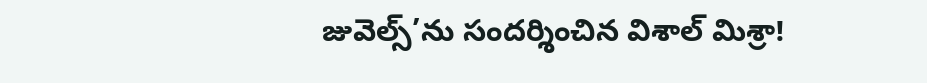జువెల్స్’ను సందర్శించిన విశాల్ మిశ్రా!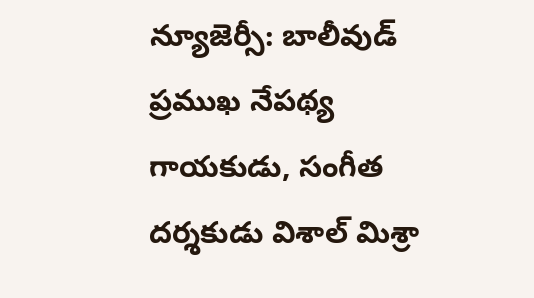న్యూజెర్సీ: బాలీవుడ్ ప్రముఖ నేపథ్య గాయకుడు, సంగీత దర్శకుడు విశాల్ మిశ్రా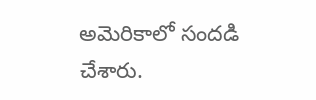అమెరికాలో సందడి చేశారు.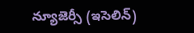న్యూజెర్సీ (ఇసెలిన్)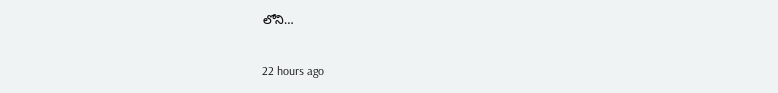లోని…

22 hours ago